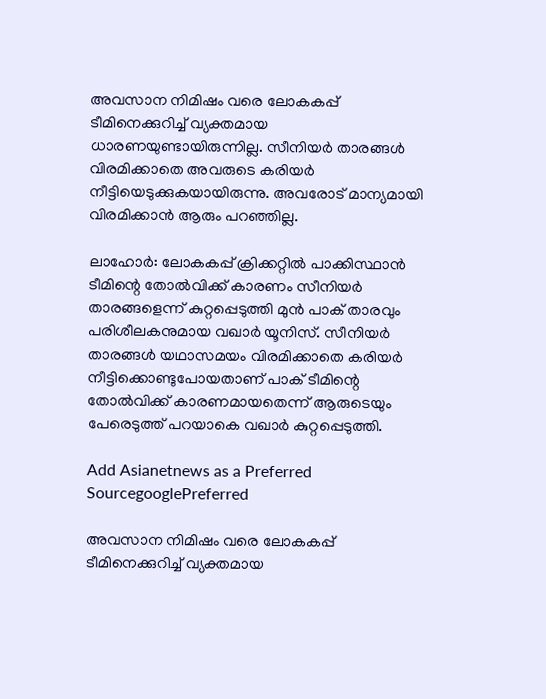അവസാന നിമിഷം വരെ ലോകകപ്പ് ടീമിനെക്കുറിച്ച് വ്യക്തമായ ധാരണയുണ്ടായിരുന്നില്ല. സീനിയര്‍ താരങ്ങള്‍ വിരമിക്കാതെ അവരുടെ കരിയര്‍ നീട്ടിയെടുക്കുകയായിരുന്നു. അവരോട് മാന്യമായി വിരമിക്കാന്‍ ആരും പറഞ്ഞില്ല.

ലാഹോര്‍: ലോകകപ്പ് ക്രിക്കറ്റില്‍ പാക്കിസ്ഥാന്‍ ടീമിന്റെ തോല്‍വിക്ക് കാരണം സീനിയര്‍ താരങ്ങളെന്ന് കുറ്റപ്പെടുത്തി മുന്‍ പാക് താരവും പരിശീലകനുമായ വഖാര്‍ യൂനിസ്. സീനിയര്‍ താരങ്ങള്‍ യഥാസമയം വിരമിക്കാതെ കരിയര്‍ നീട്ടിക്കൊണ്ടുപോയതാണ് പാക് ടീമിന്റെ തോല്‍വിക്ക് കാരണമായതെന്ന് ആരുടെയും പേരെടുത്ത് പറയാകെ വഖാര്‍ കുറ്റപ്പെടുത്തി.

Add Asianetnews as a Preferred SourcegooglePreferred

അവസാന നിമിഷം വരെ ലോകകപ്പ് ടീമിനെക്കുറിച്ച് വ്യക്തമായ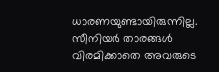ധാരണയുണ്ടായിരുന്നില്ല. സീനിയര്‍ താരങ്ങള്‍ വിരമിക്കാതെ അവരുടെ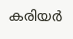കരിയര്‍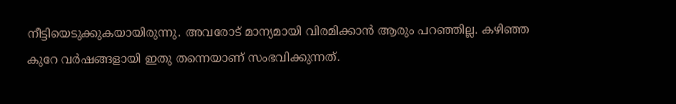നീട്ടിയെടുക്കുകയായിരുന്നു. അവരോട് മാന്യമായി വിരമിക്കാന്‍ ആരും പറഞ്ഞില്ല. കഴിഞ്ഞ കുറേ വര്‍ഷങ്ങളായി ഇതു തന്നെയാണ് സംഭവിക്കുന്നത്.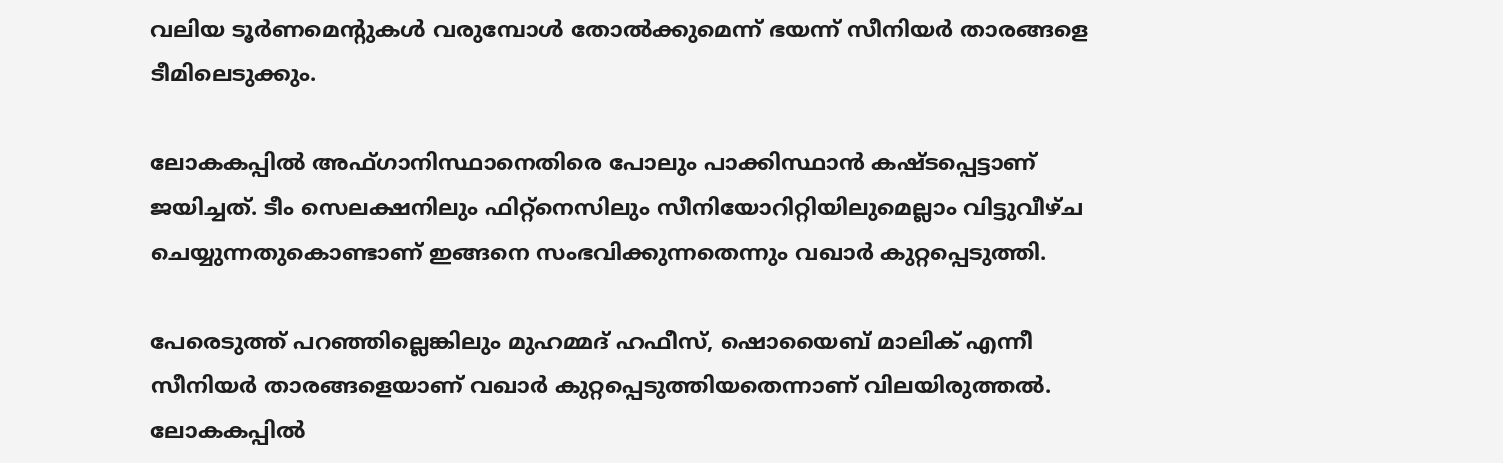വലിയ ടൂര്‍ണമെന്റുകള്‍ വരുമ്പോള്‍ തോല്‍ക്കുമെന്ന് ഭയന്ന് സീനിയര്‍ താരങ്ങളെ ടീമിലെടുക്കും.

ലോകകപ്പില്‍ അഫ്ഗാനിസ്ഥാനെതിരെ പോലും പാക്കിസ്ഥാന്‍ കഷ്ടപ്പെട്ടാണ് ജയിച്ചത്. ടീം സെലക്ഷനിലും ഫിറ്റ്നെസിലും സീനിയോറിറ്റിയിലുമെല്ലാം വിട്ടുവീഴ്ച ചെയ്യുന്നതുകൊണ്ടാണ് ഇങ്ങനെ സംഭവിക്കുന്നതെന്നും വഖാര്‍ കുറ്റപ്പെടുത്തി.

പേരെടുത്ത് പറഞ്ഞില്ലെങ്കിലും മുഹമ്മദ് ഹഫീസ്, ഷൊയൈബ് മാലിക് എന്നീ സീനിയര്‍ താരങ്ങളെയാണ് വഖാര്‍ കുറ്റപ്പെടുത്തിയതെന്നാണ് വിലയിരുത്തല്‍. ലോകകപ്പില്‍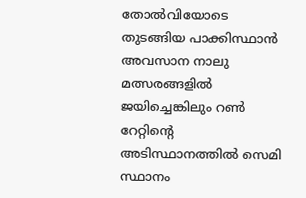തോല്‍വിയോടെ തുടങ്ങിയ പാക്കിസ്ഥാന്‍ അവസാന നാലു മത്സരങ്ങളില്‍ ജയിച്ചെങ്കിലും റണ്‍ റേറ്റിന്റെ അടിസ്ഥാനത്തില്‍ സെമി സ്ഥാനം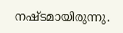നഷ്ടമായിരുന്നു.